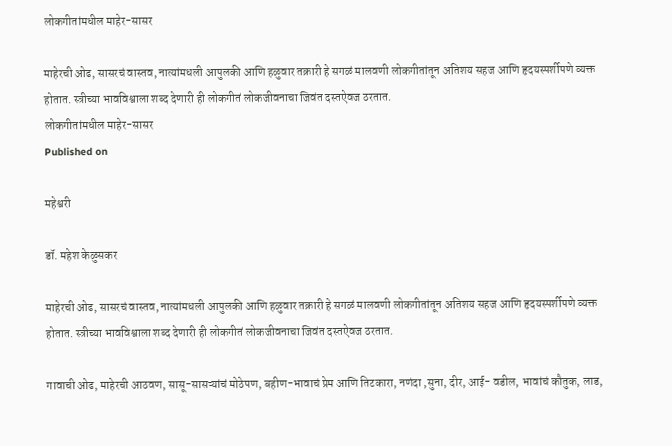लोकगीतांमधील माहेर-सासर

माहेरची ओढ, सासरचं वास्तव, नात्यांमधली आपुलकी आणि हळुवार तक्रारी हे सगळं मालवणी लोकगीतांतून अतिशय सहज आणि हृदयस्पर्शीपणे व्यक्त होतात. स्त्रीच्या भावविश्वाला शब्द देणारी ही लोकगीतं लोकजीवनाचा जिवंत दस्तऐवज ठरतात.
लोकगीतांमधील माहेर-सासर
Published on

महेश्वरी

डॉ. महेश केळुसकर

माहेरची ओढ, सासरचं वास्तव, नात्यांमधली आपुलकी आणि हळुवार तक्रारी हे सगळं मालवणी लोकगीतांतून अतिशय सहज आणि हृदयस्पर्शीपणे व्यक्त होतात. स्त्रीच्या भावविश्वाला शब्द देणारी ही लोकगीतं लोकजीवनाचा जिवंत दस्तऐवज ठरतात.

गावाची ओढ, माहेरची आठवण, सासू-सासऱ्यांचं मोठेपण, बहीण-भावाचं प्रेम आणि तिटकारा, नणंदा ,सुना, दीर, आई- वडील, भावांचं कौतुक, लाड,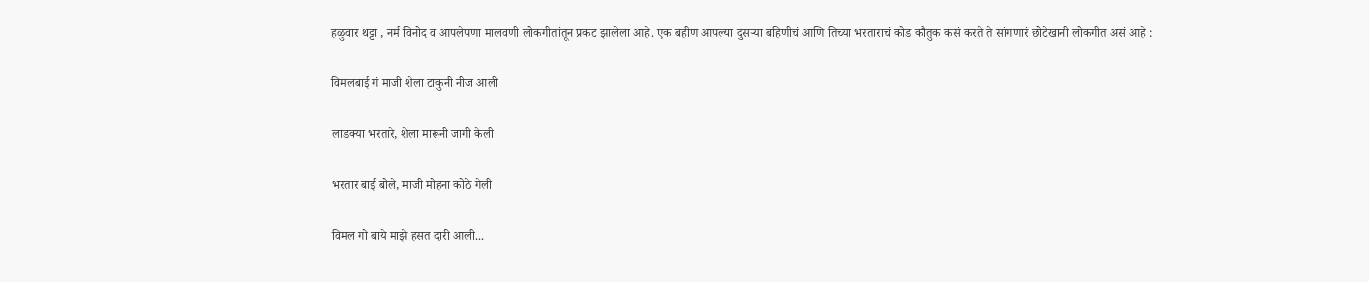हळुवार थट्टा , नर्म विनोद व आपलेपणा मालवणी लोकगीतांतून प्रकट झालेला आहे. एक बहीण आपल्या दुसऱ्या बहिणीचं आणि तिच्या भरताराचं कोड कौतुक कसं करते ते सांगणारं छोटेखानी लोकगीत असं आहे :

विमलबाई गं माजी शेला टाकुनी नीज आली

लाडक्या भरतारे, शेला मारूनी जागी केली

भरतार बाई बोले, माजी मोहना कोठे गेली

विमल गो बाये माझे हसत दारी आली...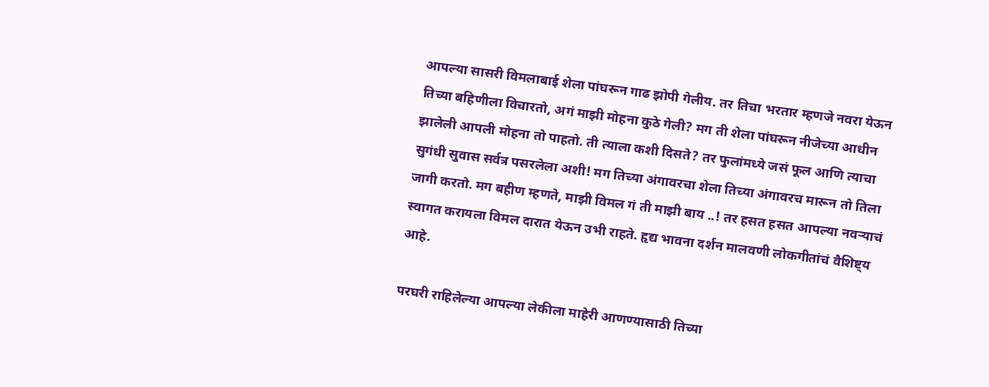आपल्या सासरी विमलाबाई शेला पांघरून गाढ झोपी गेलीय. तर तिचा भरतार म्हणजे नवरा येऊन तिच्या बहिणीला विचारतो, अगं माझी मोहना कुठे गेली? मग ती शेला पांघरून नीजेच्या आधीन झालेली आपली मोहना तो पाहतो. ती त्याला कशी दिसते? तर फुलांमध्ये जसं फूल आणि त्याचा सुगंधी सुवास सर्वत्र पसरलेला अशी! मग तिच्या अंगावरचा शेला तिच्या अंगावरच मारून तो तिला जागी करतो. मग बहीण म्हणते, माझी विमल गं ती माझी बाय ..! तर हसत हसत आपल्या नवऱ्याचं स्वागत करायला विमल दारात येऊन उभी राहते. हृद्य भावना दर्शन मालवणी लोकगीतांचं वैशिष्ट्य आहे.

परघरी राहिलेल्या आपल्या लेकीला माहेरी आणण्यासाठी तिच्या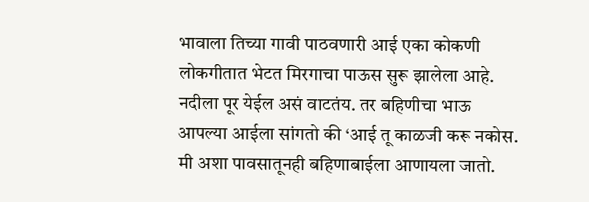भावाला तिच्या गावी पाठवणारी आई एका कोकणी लोकगीतात भेटत मिरगाचा पाऊस सुरू झालेला आहे. नदीला पूर येईल असं वाटतंय. तर बहिणीचा भाऊ आपल्या आईला सांगतो की ‘आई तू काळजी करू नकोस. मी अशा पावसातूनही बहिणाबाईला आणायला जातो.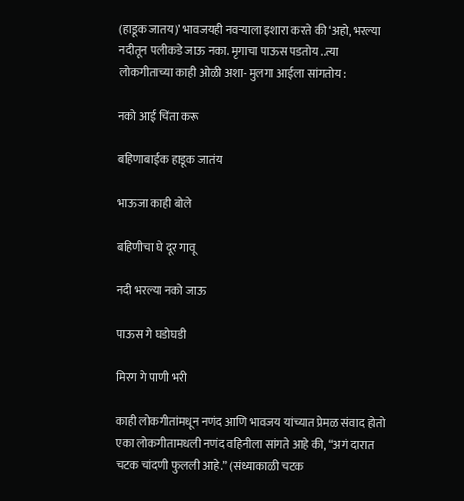(हाडूक जातय)’ भावजयही नवऱ्याला इशारा करते की ‘अहो, भरल्या नदीतून पलीकडे जाऊ नका. मृगाचा पाऊस पडतोय ..त्या लोकगीताच्या काही ओळी अशा- मुलगा आईला सांगतोय :

नको आई चिंता करू

बहिणाबाईक हाडूक जातंय

भाऊजा काही बोले

बहिणीचा घे दूर गावू

नदी भरल्या नको जाऊ

पाऊस गे घडोघडी

मिरग गे पाणी भरी

काही लोकगीतांमधून नणंद आणि भावजय यांच्यात प्रेमळ संवाद होतो‌ एका लोकगीतामधली नणंद वहिनीला सांगते आहे की, “अगं दारात चटक चांदणी फुलली आहे.” (संध्याकाळी चटक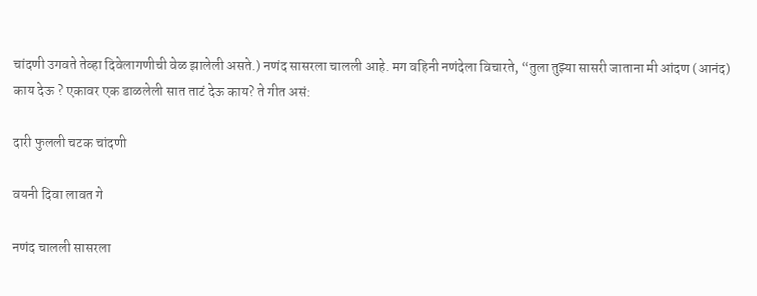चांदणी उगवते तेव्हा दिवेलागणीची वेळ झालेली असते.) नणंद सासरला चालली आहे. मग वहिनी नणंदेला विचारते, “तुला तुझ्या सासरी जाताना मी आंदण (आनंद) काय देऊ ? एकावर एक डाळलेली सात ताटं देऊ काय? ते गीत असं:

दारी फुलली चटक चांदणी

वयनी दिवा लावत गे

नणंद चालली सासरला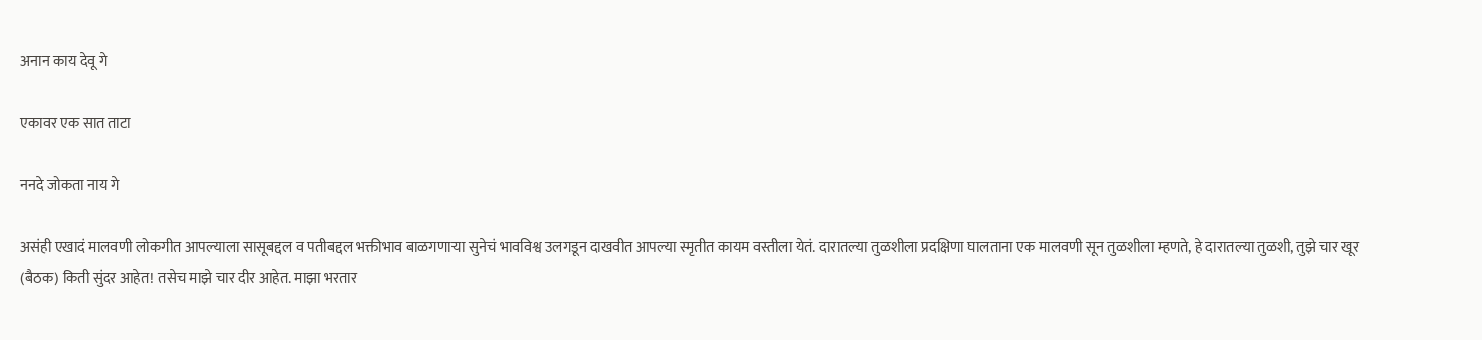अनान काय देवू गे

एकावर एक सात ताटा

ननदे जोकता नाय गे

असंही एखादं मालवणी लोकगीत आपल्याला सासूबद्दल व पतीबद्दल भक्तीभाव बाळगणाऱ्या सुनेचं भावविश्व उलगडून दाखवीत आपल्या स्मृतीत कायम वस्तीला येतं. दारातल्या तुळशीला प्रदक्षिणा घालताना एक मालवणी सून तुळशीला म्हणते, हे दारातल्या तुळशी, तुझे चार खूर (बैठक) किती सुंदर आहेत! तसेच माझे चार दीर आहेत. माझा भरतार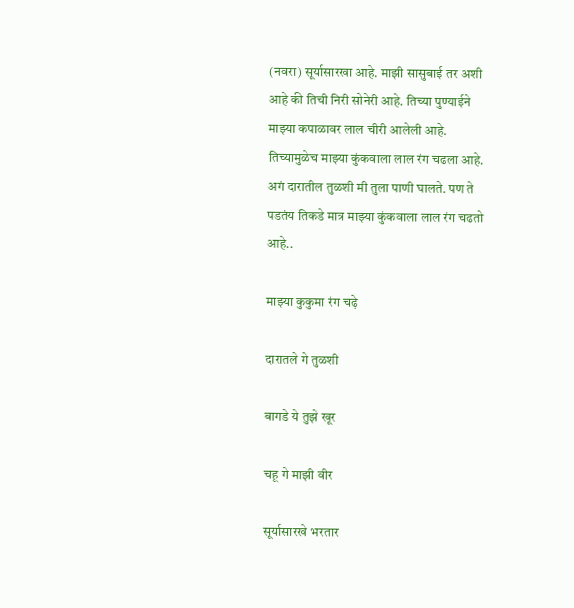(नवरा) सूर्यासारखा आहे. माझी सासुबाई तर अशी आहे की तिची निरी सोनेरी आहे. तिच्या पुण्याईने माझ्या कपाळावर लाल चीरी आलेली आहे. तिच्यामुळेच माझ्या कुंकवाला लाल रंग चढला आहे. अगं दारातील तुळशी मी तुला पाणी घालते. पण ते पडतंय तिकडे मात्र माझ्या कुंकवाला लाल रंग चढतो आहे..

माझ्या कुकुमा रंग चढ़े

दारातले गे तुळशी

बागडे ये तुझे खूर

चहू गे माझी वीर

सूर्यासारखे भरतार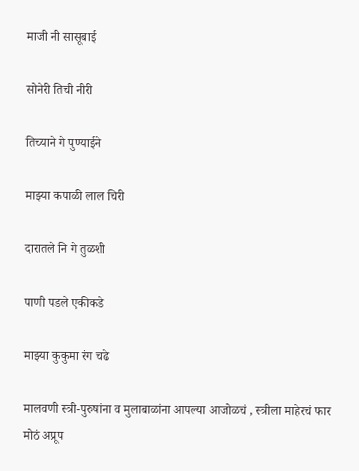माजी नी सासूबाई

सोनेरी तिची नीरी

तिच्याने गे पुण्याईने

माझ्या कपाळी लाल चिरी

दारातले नि गे तुळशी

पाणी पडले एकीकडे

माझ्या कुकुमा रंग चढे

मालवणी स्त्री-पुरुषांना व मुलाबाळांना आपल्या आजोळचं , स्त्रीला माहेरचं फार मोठं अप्रूप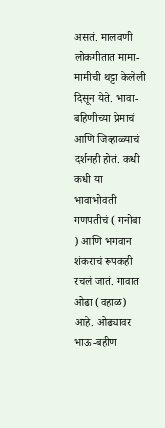असतं. मालवणी लोकगीतात मामा-मामीची थट्टा केलेली दिसून येते. भावा-बहिणीच्या प्रेमाचं आणि जिव्हाळ्याचं दर्शनही होतं. कधी कधी या भावाभोवती गणपतीचं ( गनोबा ) आणि भगवान शंकराचं रूपकही रचलं जातं. गावात ओढा (वहाळ) आहे. ओढ्यावर भाऊ-बहीण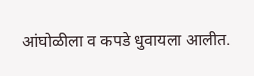आंघोळीला व कपडे धुवायला आलीत.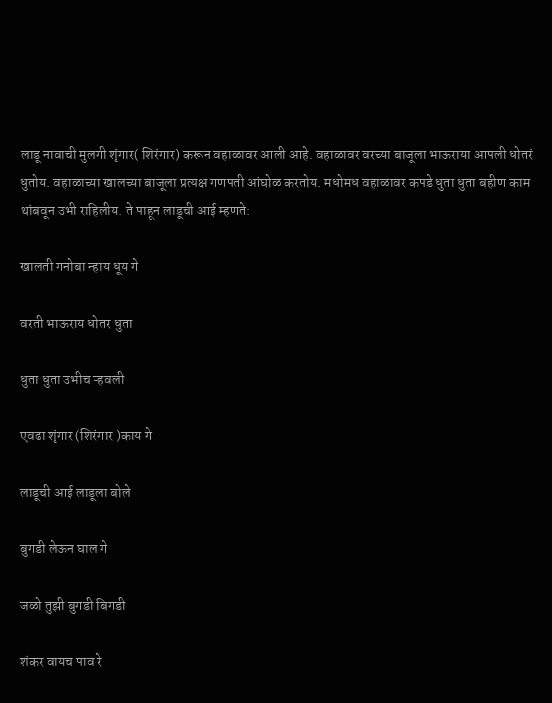लाडू नावाची मुलगी शृंगार( शिरंगार) करून वहाळावर आली आहे. वहाळावर वरच्या बाजूला भाऊराया आपली धोतरं धुतोय‌. वहाळाच्या खालच्या बाजूला प्रत्यक्ष गणपती आंघोळ करतोय. मधोमध वहाळावर कपडे धुता धुता बहीण काम थांबवून उभी राहिलीय. ते पाहून लाडूची आई म्हणते:

खालती गनोबा न्हाय धूय गे

वरती भाऊराय धोतर धुता

धुता धुता उभीच ऱ्हवली

एवढा शृंगार (शिरंगार )काय गे

लाडूची आई लाडूला बोले

बुगडी लेऊन घाल गे

जळो तुझी बुगडी बिगडी

शंकर वायच पाव रे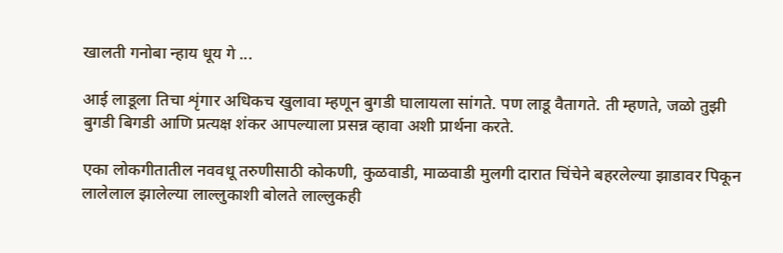खालती गनोबा न्हाय धूय गे ...

आई लाडूला तिचा शृंगार अधिकच खुलावा म्हणून बुगडी घालायला सांगते. पण लाडू वैतागते. ती म्हणते, जळो तुझी बुगडी बिगडी आणि प्रत्यक्ष शंकर आपल्याला प्रसन्न व्हावा अशी प्रार्थना करते.

एका लोकगीतातील नववधू तरुणीसाठी कोकणी, कुळवाडी, माळवाडी मुलगी दारात चिंचेने बहरलेल्या झाडावर पिकून लालेलाल झालेल्या लाल्लुकाशी बोलते‌ लाल्लुकही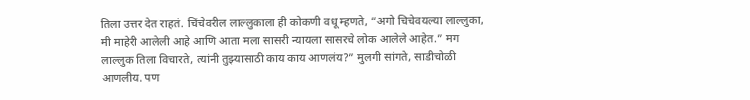तिला उत्तर देत राहतं. चिंचेवरील लाल्लुकाला ही कोकणी वधू म्हणते, “अगो चिचेवयल्या लाल्लुका, मी माहेरी आलेली आहे आणि आता मला सासरी न्यायला सासरचे लोक आलेले आहेत.” मग लाल्लुक तिला विचारते, त्यांनी तुझ्यासाठी काय काय आणलंय?” मुलगी सांगते, साडीचोळी आणलीय. पण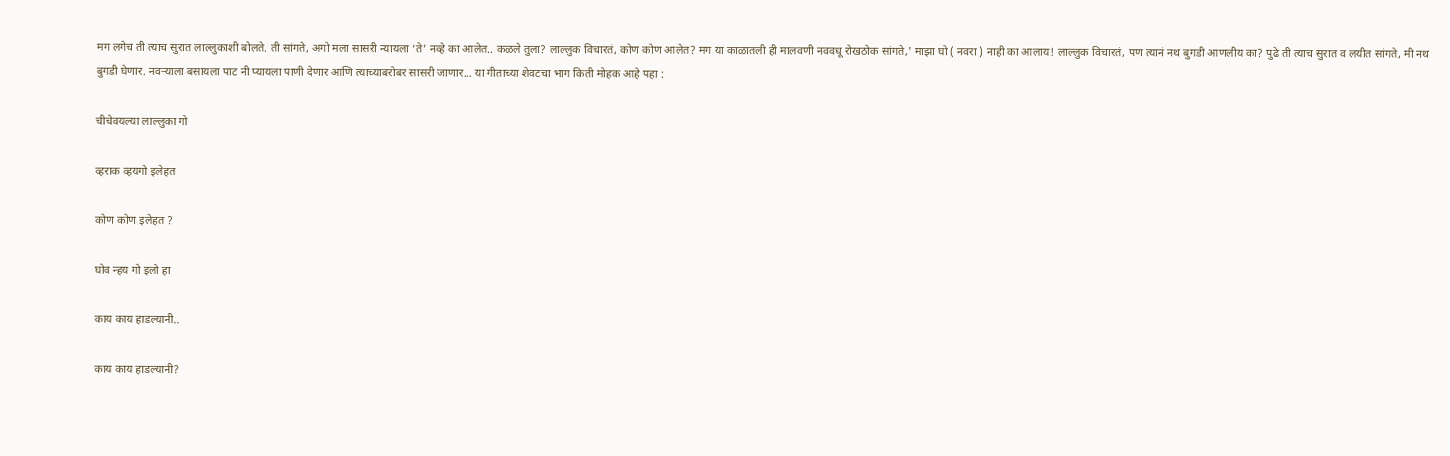मग लगेच ती त्याच सुरात लाल्लुकाशी बोलते. ती सांगते, अगो मला सासरी न्यायला ‘ते’ नव्हे का आलेत.. कळले तुला? लाल्लुक विचारतं, कोण कोण आलेत? मग या काळातली ही मालवणी नववधू रोखठोक सांगते,' माझा घो ( नवरा ) नाही का आलाय! लाल्लुक विचारतं, पण त्यानं नथ बुगडी आणलीय का? पुढे ती त्याच सुरात व लयीत सांगते, मी नथ बुगडी घेणार. नवऱ्याला बसायला पाट नी प्यायला पाणी देणार आणि त्याच्याबरोबर सासरी जाणार... या गीताच्या शेवटचा भाग किती मोहक आहे पहा :

चीचेवयल्या लाल्लुका गो

व्हराक व्हयगो इलेहत

कोण कोण इलेहत ?

घोव न्हय गो इलो हा

काय काय हाडल्यानी..

काय काय हाडल्यानी?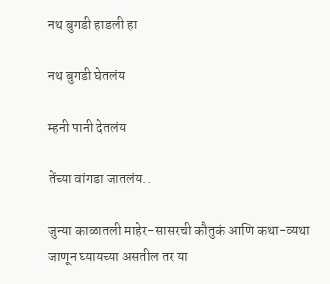नथ बुगडी हाडली हा

नथ बुगडी घेतलंय

म्हनी पानी देतलंय

तेंच्या वांगडा जातलंय..

जुन्या काळातली माहेर-सासरची कौतुकं आणि कथा-व्यथा जाणून घ्यायच्या असतील तर या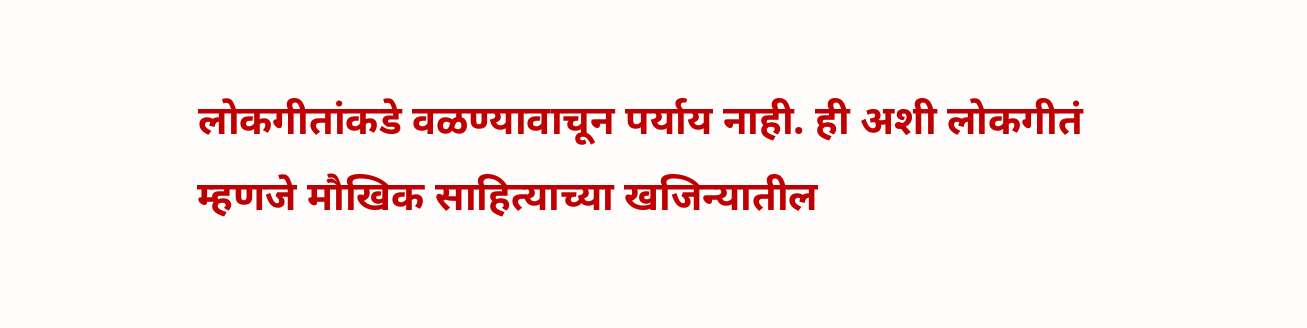लोकगीतांकडे वळण्यावाचून पर्याय नाही. ही अशी लोकगीतं म्हणजे मौखिक साहित्याच्या खजिन्यातील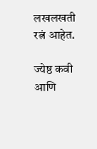लखलखती रत्नं आहेत.

ज्येष्ठ कवी आणि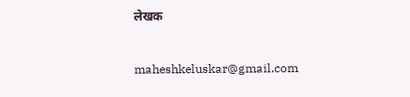लेखक

maheshkeluskar@gmail.com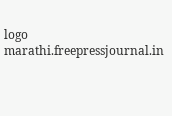logo
marathi.freepressjournal.in